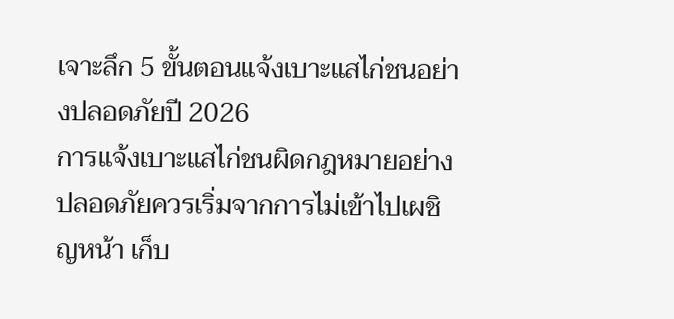เจาะลึก 5 ขั้นตอนแจ้งเบาะแสไก่ชนอย่างปลอดภัยปี 2026
การแจ้งเบาะแสไก่ชนผิดกฎหมายอย่างปลอดภัยควรเริ่มจากการไม่เข้าไปเผชิญหน้า เก็บ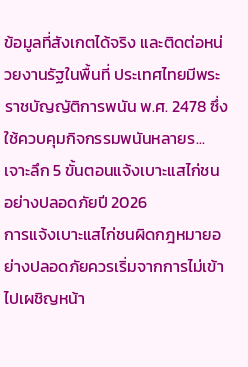ข้อมูลที่สังเกตได้จริง และติดต่อหน่วยงานรัฐในพื้นที่ ประเทศไทยมีพระราชบัญญัติการพนัน พ.ศ. 2478 ซึ่งใช้ควบคุมกิจกรรมพนันหลายร...
เจาะลึก 5 ขั้นตอนแจ้งเบาะแสไก่ชนอย่างปลอดภัยปี 2026
การแจ้งเบาะแสไก่ชนผิดกฎหมายอย่างปลอดภัยควรเริ่มจากการไม่เข้าไปเผชิญหน้า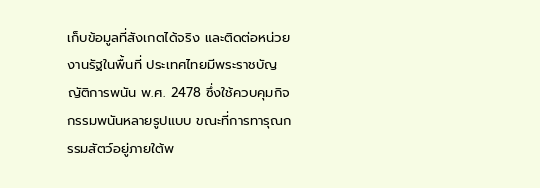เก็บข้อมูลที่สังเกตได้จริง และติดต่อหน่วยงานรัฐในพื้นที่ ประเทศไทยมีพระราชบัญญัติการพนัน พ.ศ. 2478 ซึ่งใช้ควบคุมกิจกรรมพนันหลายรูปแบบ ขณะที่การทารุณกรรมสัตว์อยู่ภายใต้พ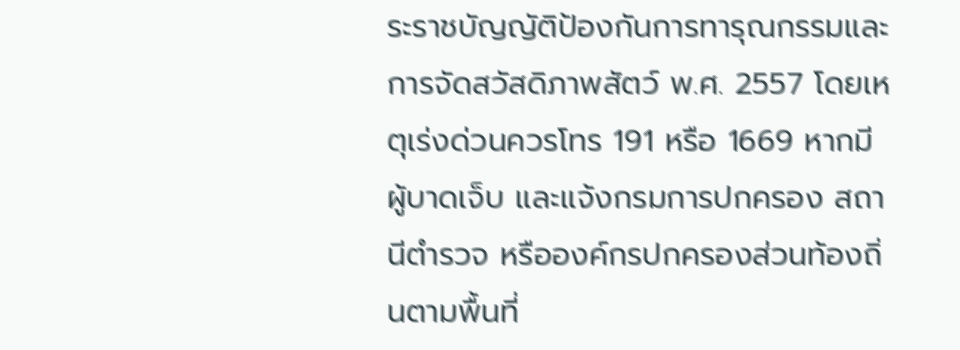ระราชบัญญัติป้องกันการทารุณกรรมและการจัดสวัสดิภาพสัตว์ พ.ศ. 2557 โดยเหตุเร่งด่วนควรโทร 191 หรือ 1669 หากมีผู้บาดเจ็บ และแจ้งกรมการปกครอง สถานีตำรวจ หรือองค์กรปกครองส่วนท้องถิ่นตามพื้นที่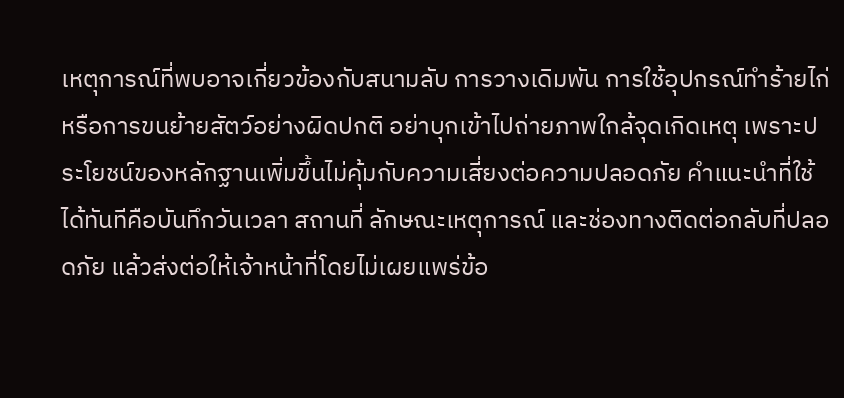เหตุการณ์ที่พบอาจเกี่ยวข้องกับสนามลับ การวางเดิมพัน การใช้อุปกรณ์ทำร้ายไก่ หรือการขนย้ายสัตว์อย่างผิดปกติ อย่าบุกเข้าไปถ่ายภาพใกล้จุดเกิดเหตุ เพราะประโยชน์ของหลักฐานเพิ่มขึ้นไม่คุ้มกับความเสี่ยงต่อความปลอดภัย คำแนะนำที่ใช้ได้ทันทีคือบันทึกวันเวลา สถานที่ ลักษณะเหตุการณ์ และช่องทางติดต่อกลับที่ปลอดภัย แล้วส่งต่อให้เจ้าหน้าที่โดยไม่เผยแพร่ข้อ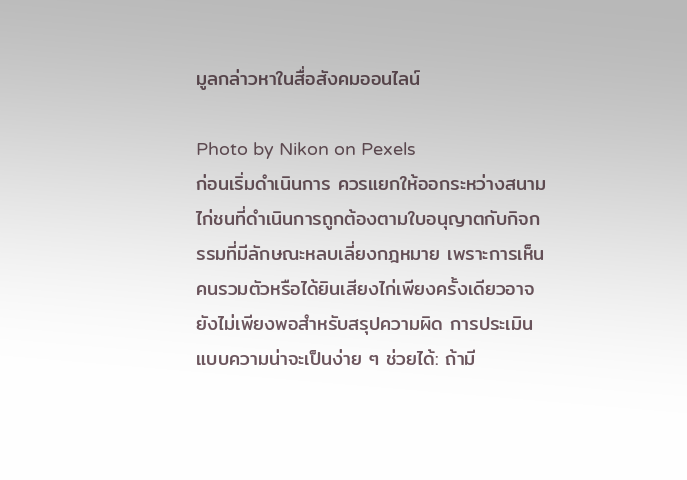มูลกล่าวหาในสื่อสังคมออนไลน์

Photo by Nikon on Pexels
ก่อนเริ่มดำเนินการ ควรแยกให้ออกระหว่างสนามไก่ชนที่ดำเนินการถูกต้องตามใบอนุญาตกับกิจกรรมที่มีลักษณะหลบเลี่ยงกฎหมาย เพราะการเห็นคนรวมตัวหรือได้ยินเสียงไก่เพียงครั้งเดียวอาจยังไม่เพียงพอสำหรับสรุปความผิด การประเมินแบบความน่าจะเป็นง่าย ๆ ช่วยได้: ถ้ามี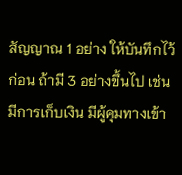สัญญาณ 1 อย่าง ให้บันทึกไว้ก่อน ถ้ามี 3 อย่างขึ้นไป เช่น มีการเก็บเงิน มีผู้คุมทางเข้า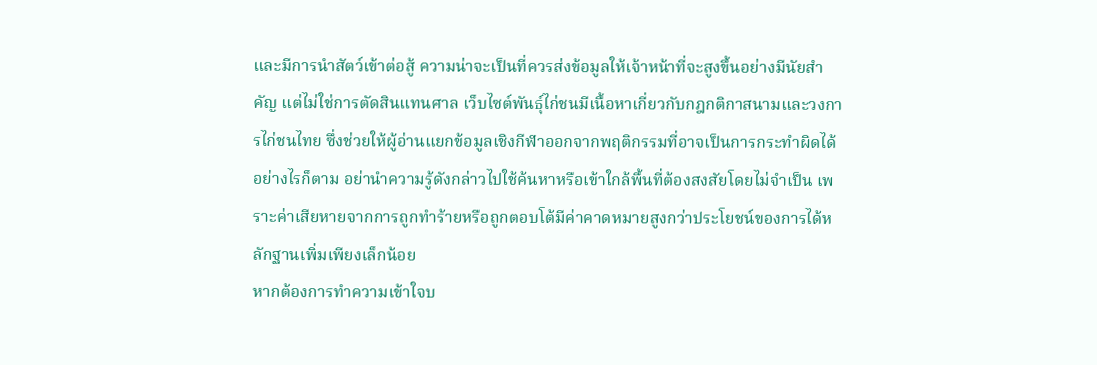และมีการนำสัตว์เข้าต่อสู้ ความน่าจะเป็นที่ควรส่งข้อมูลให้เจ้าหน้าที่จะสูงขึ้นอย่างมีนัยสำคัญ แต่ไม่ใช่การตัดสินแทนศาล เว็บไซต์พันธุ์ไก่ชนมีเนื้อหาเกี่ยวกับกฎกติกาสนามและวงการไก่ชนไทย ซึ่งช่วยให้ผู้อ่านแยกข้อมูลเชิงกีฬาออกจากพฤติกรรมที่อาจเป็นการกระทำผิดได้ อย่างไรก็ตาม อย่านำความรู้ดังกล่าวไปใช้ค้นหาหรือเข้าใกล้พื้นที่ต้องสงสัยโดยไม่จำเป็น เพราะค่าเสียหายจากการถูกทำร้ายหรือถูกตอบโต้มีค่าคาดหมายสูงกว่าประโยชน์ของการได้หลักฐานเพิ่มเพียงเล็กน้อย
หากต้องการทำความเข้าใจบ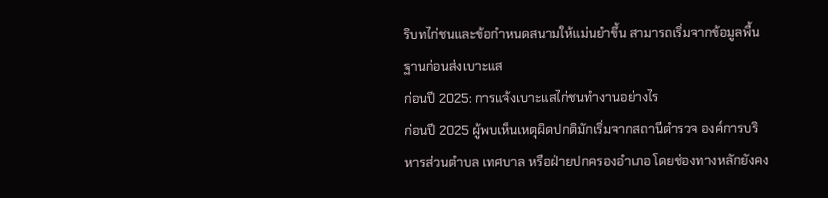ริบทไก่ชนและข้อกำหนดสนามให้แม่นยำขึ้น สามารถเริ่มจากข้อมูลพื้นฐานก่อนส่งเบาะแส
ก่อนปี 2025: การแจ้งเบาะแสไก่ชนทำงานอย่างไร
ก่อนปี 2025 ผู้พบเห็นเหตุผิดปกติมักเริ่มจากสถานีตำรวจ องค์การบริหารส่วนตำบล เทศบาล หรือฝ่ายปกครองอำเภอ โดยช่องทางหลักยังคง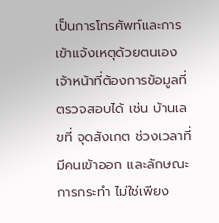เป็นการโทรศัพท์และการเข้าแจ้งเหตุด้วยตนเอง เจ้าหน้าที่ต้องการข้อมูลที่ตรวจสอบได้ เช่น บ้านเลขที่ จุดสังเกต ช่วงเวลาที่มีคนเข้าออก และลักษณะการกระทำ ไม่ใช่เพียง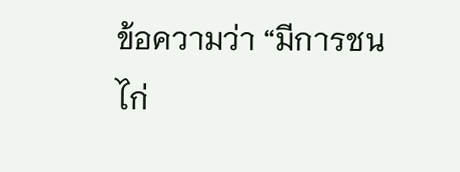ข้อความว่า “มีการชนไก่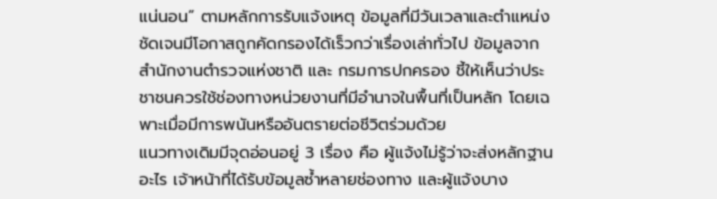แน่นอน” ตามหลักการรับแจ้งเหตุ ข้อมูลที่มีวันเวลาและตำแหน่งชัดเจนมีโอกาสถูกคัดกรองได้เร็วกว่าเรื่องเล่าทั่วไป ข้อมูลจาก สำนักงานตำรวจแห่งชาติ และ กรมการปกครอง ชี้ให้เห็นว่าประชาชนควรใช้ช่องทางหน่วยงานที่มีอำนาจในพื้นที่เป็นหลัก โดยเฉพาะเมื่อมีการพนันหรืออันตรายต่อชีวิตร่วมด้วย
แนวทางเดิมมีจุดอ่อนอยู่ 3 เรื่อง คือ ผู้แจ้งไม่รู้ว่าจะส่งหลักฐานอะไร เจ้าหน้าที่ได้รับข้อมูลซ้ำหลายช่องทาง และผู้แจ้งบาง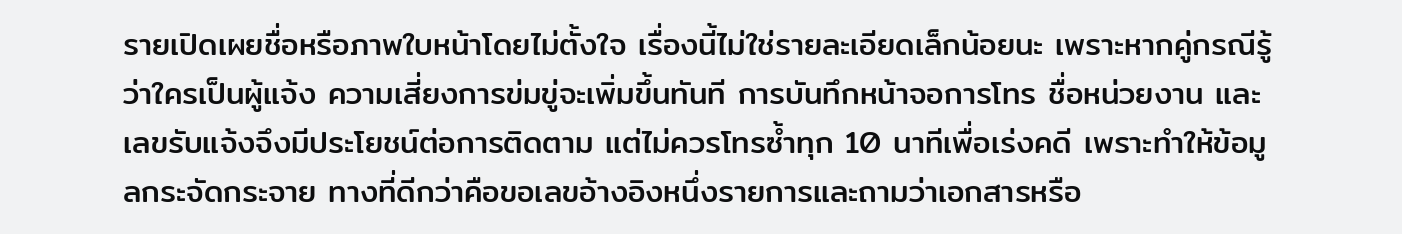รายเปิดเผยชื่อหรือภาพใบหน้าโดยไม่ตั้งใจ เรื่องนี้ไม่ใช่รายละเอียดเล็กน้อยนะ เพราะหากคู่กรณีรู้ว่าใครเป็นผู้แจ้ง ความเสี่ยงการข่มขู่จะเพิ่มขึ้นทันที การบันทึกหน้าจอการโทร ชื่อหน่วยงาน และเลขรับแจ้งจึงมีประโยชน์ต่อการติดตาม แต่ไม่ควรโทรซ้ำทุก 10 นาทีเพื่อเร่งคดี เพราะทำให้ข้อมูลกระจัดกระจาย ทางที่ดีกว่าคือขอเลขอ้างอิงหนึ่งรายการและถามว่าเอกสารหรือ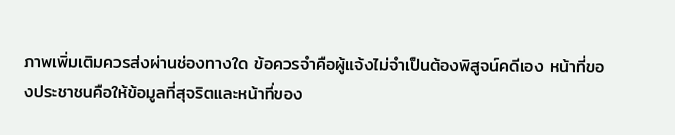ภาพเพิ่มเติมควรส่งผ่านช่องทางใด ข้อควรจำคือผู้แจ้งไม่จำเป็นต้องพิสูจน์คดีเอง หน้าที่ของประชาชนคือให้ข้อมูลที่สุจริตและหน้าที่ของ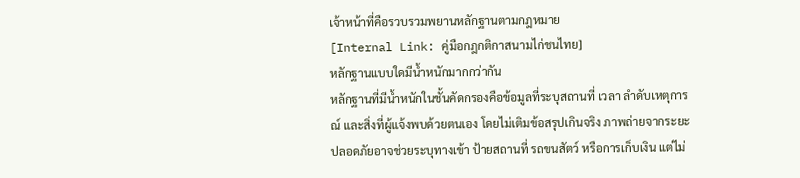เจ้าหน้าที่คือรวบรวมพยานหลักฐานตามกฎหมาย
[Internal Link: คู่มือกฎกติกาสนามไก่ชนไทย]
หลักฐานแบบใดมีน้ำหนักมากกว่ากัน
หลักฐานที่มีน้ำหนักในชั้นคัดกรองคือข้อมูลที่ระบุสถานที่ เวลา ลำดับเหตุการณ์ และสิ่งที่ผู้แจ้งพบด้วยตนเอง โดยไม่เติมข้อสรุปเกินจริง ภาพถ่ายจากระยะปลอดภัยอาจช่วยระบุทางเข้า ป้ายสถานที่ รถขนสัตว์ หรือการเก็บเงิน แต่ไม่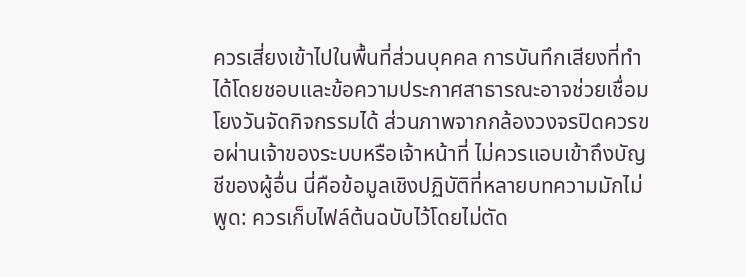ควรเสี่ยงเข้าไปในพื้นที่ส่วนบุคคล การบันทึกเสียงที่ทำได้โดยชอบและข้อความประกาศสาธารณะอาจช่วยเชื่อมโยงวันจัดกิจกรรมได้ ส่วนภาพจากกล้องวงจรปิดควรขอผ่านเจ้าของระบบหรือเจ้าหน้าที่ ไม่ควรแอบเข้าถึงบัญชีของผู้อื่น นี่คือข้อมูลเชิงปฏิบัติที่หลายบทความมักไม่พูด: ควรเก็บไฟล์ต้นฉบับไว้โดยไม่ตัด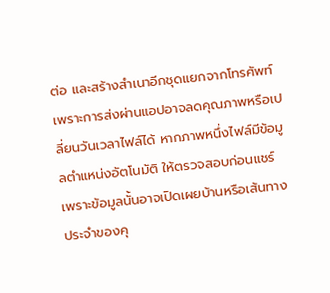ต่อ และสร้างสำเนาอีกชุดแยกจากโทรศัพท์ เพราะการส่งผ่านแอปอาจลดคุณภาพหรือเปลี่ยนวันเวลาไฟล์ได้ หากภาพหนึ่งไฟล์มีข้อมูลตำแหน่งอัตโนมัติ ให้ตรวจสอบก่อนแชร์ เพราะข้อมูลนั้นอาจเปิดเผยบ้านหรือเส้นทางประจำของคุ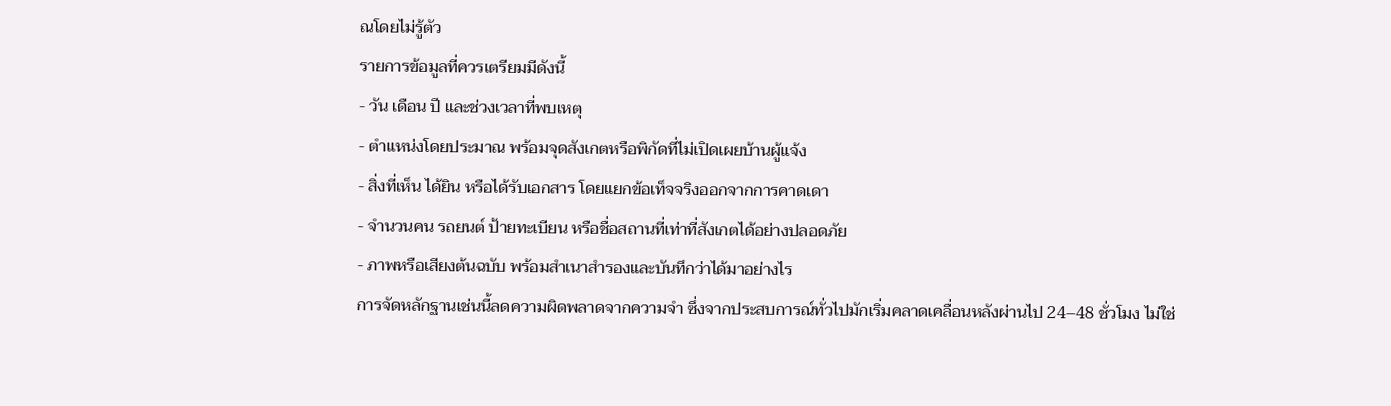ณโดยไม่รู้ตัว
รายการข้อมูลที่ควรเตรียมมีดังนี้
- วัน เดือน ปี และช่วงเวลาที่พบเหตุ
- ตำแหน่งโดยประมาณ พร้อมจุดสังเกตหรือพิกัดที่ไม่เปิดเผยบ้านผู้แจ้ง
- สิ่งที่เห็น ได้ยิน หรือได้รับเอกสาร โดยแยกข้อเท็จจริงออกจากการคาดเดา
- จำนวนคน รถยนต์ ป้ายทะเบียน หรือชื่อสถานที่เท่าที่สังเกตได้อย่างปลอดภัย
- ภาพหรือเสียงต้นฉบับ พร้อมสำเนาสำรองและบันทึกว่าได้มาอย่างไร
การจัดหลักฐานเช่นนี้ลดความผิดพลาดจากความจำ ซึ่งจากประสบการณ์ทั่วไปมักเริ่มคลาดเคลื่อนหลังผ่านไป 24–48 ชั่วโมง ไม่ใช่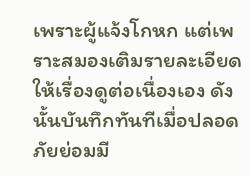เพราะผู้แจ้งโกหก แต่เพราะสมองเติมรายละเอียดให้เรื่องดูต่อเนื่องเอง ดังนั้นบันทึกทันทีเมื่อปลอดภัยย่อมมี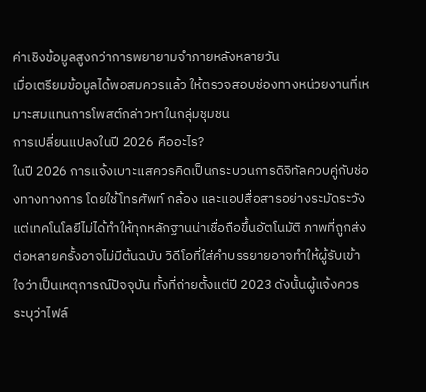ค่าเชิงข้อมูลสูงกว่าการพยายามจำภายหลังหลายวัน
เมื่อเตรียมข้อมูลได้พอสมควรแล้ว ให้ตรวจสอบช่องทางหน่วยงานที่เหมาะสมแทนการโพสต์กล่าวหาในกลุ่มชุมชน
การเปลี่ยนแปลงในปี 2026 คืออะไร?
ในปี 2026 การแจ้งเบาะแสควรคิดเป็นกระบวนการดิจิทัลควบคู่กับช่องทางทางการ โดยใช้โทรศัพท์ กล้อง และแอปสื่อสารอย่างระมัดระวัง แต่เทคโนโลยีไม่ได้ทำให้ทุกหลักฐานน่าเชื่อถือขึ้นอัตโนมัติ ภาพที่ถูกส่งต่อหลายครั้งอาจไม่มีต้นฉบับ วิดีโอที่ใส่คำบรรยายอาจทำให้ผู้รับเข้าใจว่าเป็นเหตุการณ์ปัจจุบัน ทั้งที่ถ่ายตั้งแต่ปี 2023 ดังนั้นผู้แจ้งควรระบุว่าไฟล์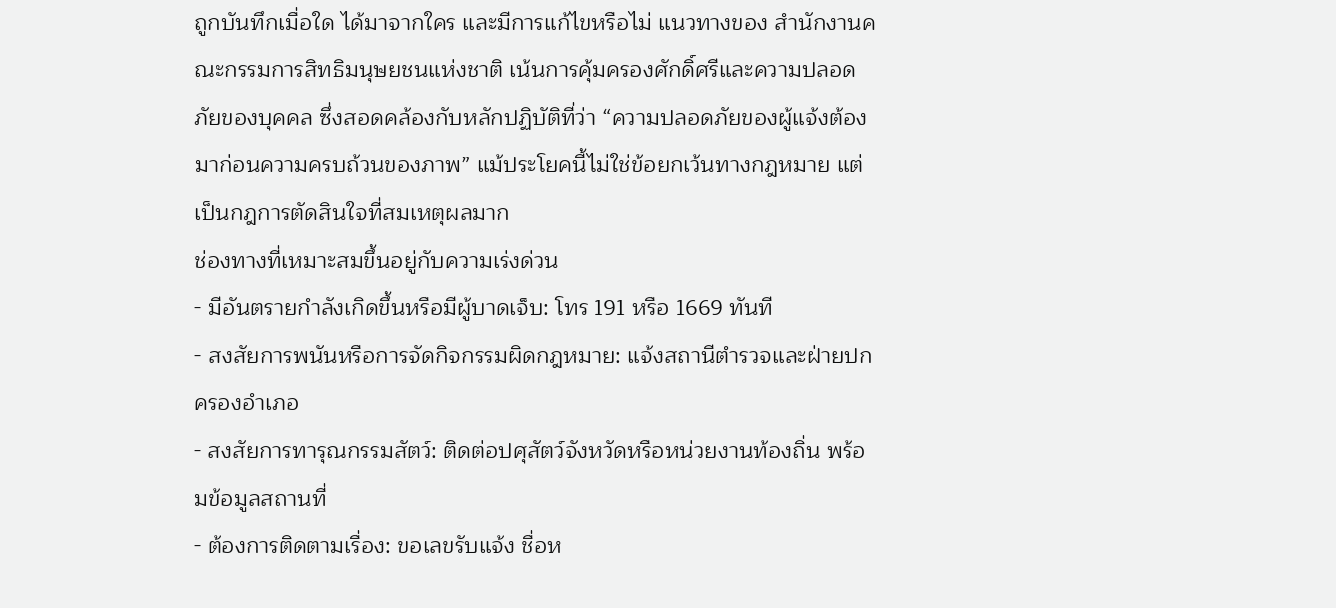ถูกบันทึกเมื่อใด ได้มาจากใคร และมีการแก้ไขหรือไม่ แนวทางของ สำนักงานคณะกรรมการสิทธิมนุษยชนแห่งชาติ เน้นการคุ้มครองศักดิ์ศรีและความปลอดภัยของบุคคล ซึ่งสอดคล้องกับหลักปฏิบัติที่ว่า “ความปลอดภัยของผู้แจ้งต้องมาก่อนความครบถ้วนของภาพ” แม้ประโยคนี้ไม่ใช่ข้อยกเว้นทางกฎหมาย แต่เป็นกฎการตัดสินใจที่สมเหตุผลมาก
ช่องทางที่เหมาะสมขึ้นอยู่กับความเร่งด่วน
- มีอันตรายกำลังเกิดขึ้นหรือมีผู้บาดเจ็บ: โทร 191 หรือ 1669 ทันที
- สงสัยการพนันหรือการจัดกิจกรรมผิดกฎหมาย: แจ้งสถานีตำรวจและฝ่ายปกครองอำเภอ
- สงสัยการทารุณกรรมสัตว์: ติดต่อปศุสัตว์จังหวัดหรือหน่วยงานท้องถิ่น พร้อมข้อมูลสถานที่
- ต้องการติดตามเรื่อง: ขอเลขรับแจ้ง ชื่อห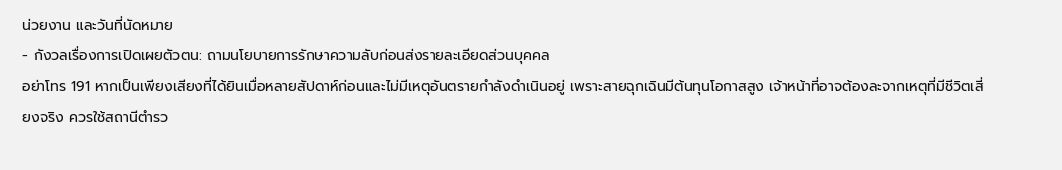น่วยงาน และวันที่นัดหมาย
- กังวลเรื่องการเปิดเผยตัวตน: ถามนโยบายการรักษาความลับก่อนส่งรายละเอียดส่วนบุคคล
อย่าโทร 191 หากเป็นเพียงเสียงที่ได้ยินเมื่อหลายสัปดาห์ก่อนและไม่มีเหตุอันตรายกำลังดำเนินอยู่ เพราะสายฉุกเฉินมีต้นทุนโอกาสสูง เจ้าหน้าที่อาจต้องละจากเหตุที่มีชีวิตเสี่ยงจริง ควรใช้สถานีตำรว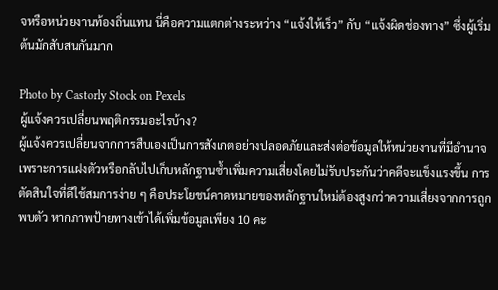จหรือหน่วยงานท้องถิ่นแทน นี่คือความแตกต่างระหว่าง “แจ้งให้เร็ว” กับ “แจ้งผิดช่องทาง” ซึ่งผู้เริ่มต้นมักสับสนกันมาก

Photo by Castorly Stock on Pexels
ผู้แจ้งควรเปลี่ยนพฤติกรรมอะไรบ้าง?
ผู้แจ้งควรเปลี่ยนจากการสืบเองเป็นการสังเกตอย่างปลอดภัยและส่งต่อข้อมูลให้หน่วยงานที่มีอำนาจ เพราะการแฝงตัวหรือกลับไปเก็บหลักฐานซ้ำเพิ่มความเสี่ยงโดยไม่รับประกันว่าคดีจะแข็งแรงขึ้น การตัดสินใจที่ดีใช้สมการง่าย ๆ คือประโยชน์คาดหมายของหลักฐานใหม่ต้องสูงกว่าความเสี่ยงจากการถูกพบตัว หากภาพป้ายทางเข้าได้เพิ่มข้อมูลเพียง 10 คะ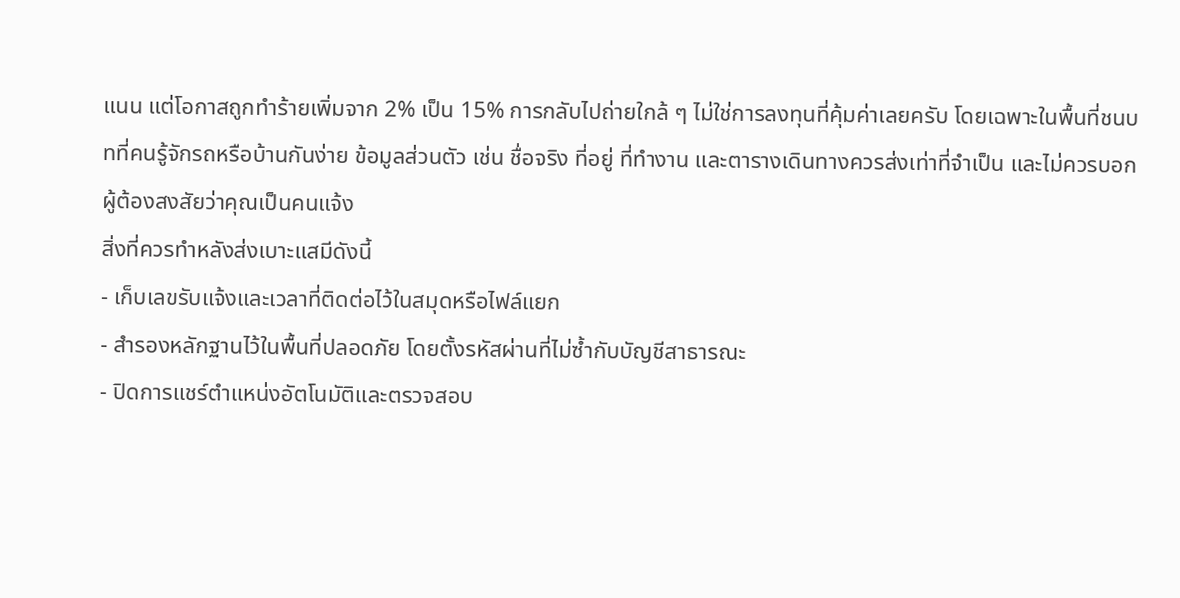แนน แต่โอกาสถูกทำร้ายเพิ่มจาก 2% เป็น 15% การกลับไปถ่ายใกล้ ๆ ไม่ใช่การลงทุนที่คุ้มค่าเลยครับ โดยเฉพาะในพื้นที่ชนบทที่คนรู้จักรถหรือบ้านกันง่าย ข้อมูลส่วนตัว เช่น ชื่อจริง ที่อยู่ ที่ทำงาน และตารางเดินทางควรส่งเท่าที่จำเป็น และไม่ควรบอกผู้ต้องสงสัยว่าคุณเป็นคนแจ้ง
สิ่งที่ควรทำหลังส่งเบาะแสมีดังนี้
- เก็บเลขรับแจ้งและเวลาที่ติดต่อไว้ในสมุดหรือไฟล์แยก
- สำรองหลักฐานไว้ในพื้นที่ปลอดภัย โดยตั้งรหัสผ่านที่ไม่ซ้ำกับบัญชีสาธารณะ
- ปิดการแชร์ตำแหน่งอัตโนมัติและตรวจสอบ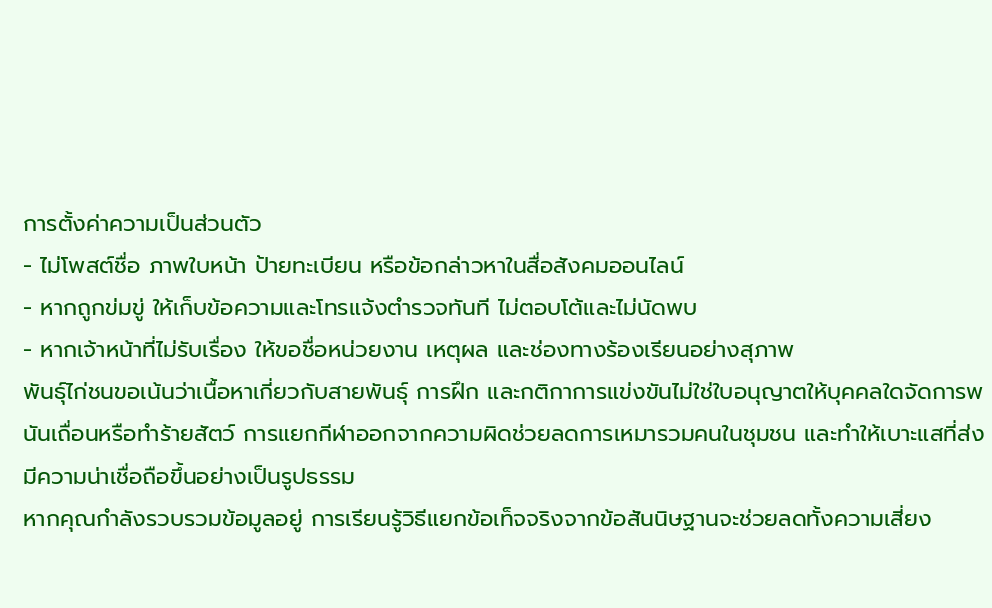การตั้งค่าความเป็นส่วนตัว
- ไม่โพสต์ชื่อ ภาพใบหน้า ป้ายทะเบียน หรือข้อกล่าวหาในสื่อสังคมออนไลน์
- หากถูกข่มขู่ ให้เก็บข้อความและโทรแจ้งตำรวจทันที ไม่ตอบโต้และไม่นัดพบ
- หากเจ้าหน้าที่ไม่รับเรื่อง ให้ขอชื่อหน่วยงาน เหตุผล และช่องทางร้องเรียนอย่างสุภาพ
พันธุ์ไก่ชนขอเน้นว่าเนื้อหาเกี่ยวกับสายพันธุ์ การฝึก และกติกาการแข่งขันไม่ใช่ใบอนุญาตให้บุคคลใดจัดการพนันเถื่อนหรือทำร้ายสัตว์ การแยกกีฬาออกจากความผิดช่วยลดการเหมารวมคนในชุมชน และทำให้เบาะแสที่ส่งมีความน่าเชื่อถือขึ้นอย่างเป็นรูปธรรม
หากคุณกำลังรวบรวมข้อมูลอยู่ การเรียนรู้วิธีแยกข้อเท็จจริงจากข้อสันนิษฐานจะช่วยลดทั้งความเสี่ยง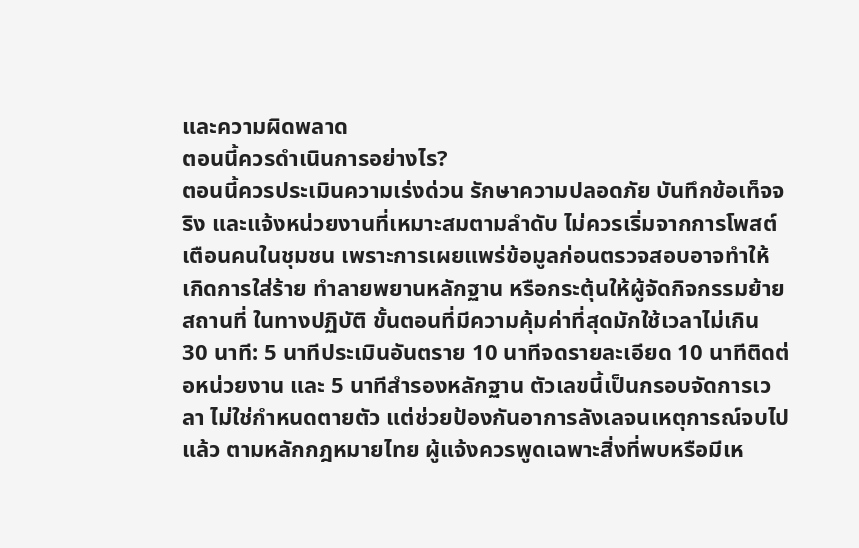และความผิดพลาด
ตอนนี้ควรดำเนินการอย่างไร?
ตอนนี้ควรประเมินความเร่งด่วน รักษาความปลอดภัย บันทึกข้อเท็จจริง และแจ้งหน่วยงานที่เหมาะสมตามลำดับ ไม่ควรเริ่มจากการโพสต์เตือนคนในชุมชน เพราะการเผยแพร่ข้อมูลก่อนตรวจสอบอาจทำให้เกิดการใส่ร้าย ทำลายพยานหลักฐาน หรือกระตุ้นให้ผู้จัดกิจกรรมย้ายสถานที่ ในทางปฏิบัติ ขั้นตอนที่มีความคุ้มค่าที่สุดมักใช้เวลาไม่เกิน 30 นาที: 5 นาทีประเมินอันตราย 10 นาทีจดรายละเอียด 10 นาทีติดต่อหน่วยงาน และ 5 นาทีสำรองหลักฐาน ตัวเลขนี้เป็นกรอบจัดการเวลา ไม่ใช่กำหนดตายตัว แต่ช่วยป้องกันอาการลังเลจนเหตุการณ์จบไปแล้ว ตามหลักกฎหมายไทย ผู้แจ้งควรพูดเฉพาะสิ่งที่พบหรือมีเห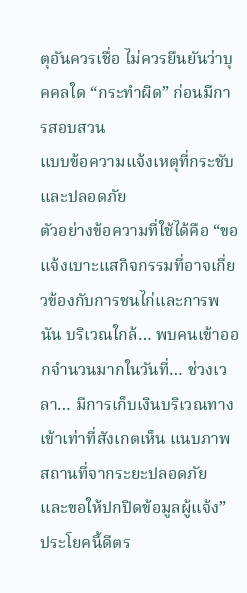ตุอันควรเชื่อ ไม่ควรยืนยันว่าบุคคลใด “กระทำผิด” ก่อนมีการสอบสวน
แบบข้อความแจ้งเหตุที่กระชับและปลอดภัย
ตัวอย่างข้อความที่ใช้ได้คือ “ขอแจ้งเบาะแสกิจกรรมที่อาจเกี่ยวข้องกับการชนไก่และการพนัน บริเวณใกล้… พบคนเข้าออกจำนวนมากในวันที่… ช่วงเวลา… มีการเก็บเงินบริเวณทางเข้าเท่าที่สังเกตเห็น แนบภาพสถานที่จากระยะปลอดภัย และขอให้ปกปิดข้อมูลผู้แจ้ง” ประโยคนี้ดีตร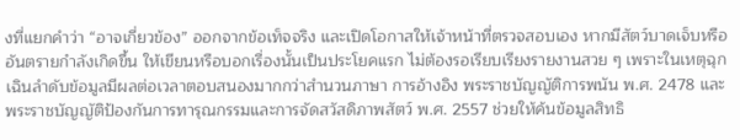งที่แยกคำว่า “อาจเกี่ยวข้อง” ออกจากข้อเท็จจริง และเปิดโอกาสให้เจ้าหน้าที่ตรวจสอบเอง หากมีสัตว์บาดเจ็บหรืออันตรายกำลังเกิดขึ้น ให้เขียนหรือบอกเรื่องนั้นเป็นประโยคแรก ไม่ต้องรอเรียบเรียงรายงานสวย ๆ เพราะในเหตุฉุกเฉินลำดับข้อมูลมีผลต่อเวลาตอบสนองมากกว่าสำนวนภาษา การอ้างอิง พระราชบัญญัติการพนัน พ.ศ. 2478 และ พระราชบัญญัติป้องกันการทารุณกรรมและการจัดสวัสดิภาพสัตว์ พ.ศ. 2557 ช่วยให้ค้นข้อมูลสิทธิ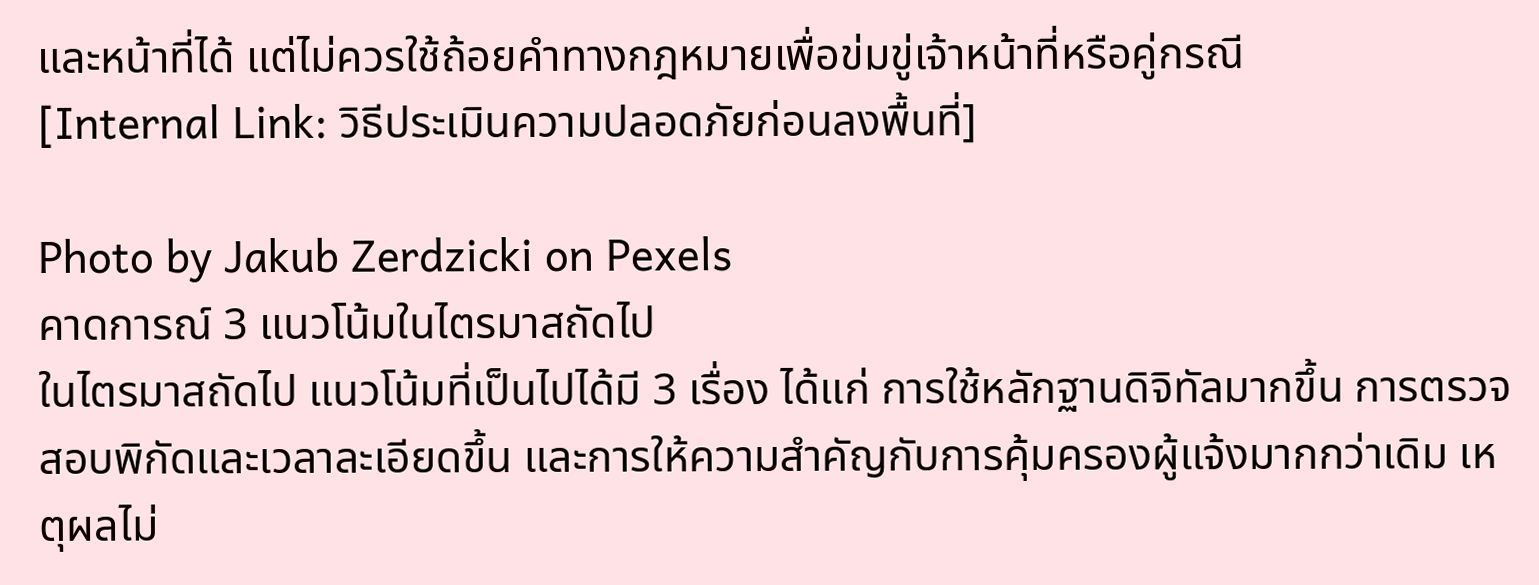และหน้าที่ได้ แต่ไม่ควรใช้ถ้อยคำทางกฎหมายเพื่อข่มขู่เจ้าหน้าที่หรือคู่กรณี
[Internal Link: วิธีประเมินความปลอดภัยก่อนลงพื้นที่]

Photo by Jakub Zerdzicki on Pexels
คาดการณ์ 3 แนวโน้มในไตรมาสถัดไป
ในไตรมาสถัดไป แนวโน้มที่เป็นไปได้มี 3 เรื่อง ได้แก่ การใช้หลักฐานดิจิทัลมากขึ้น การตรวจสอบพิกัดและเวลาละเอียดขึ้น และการให้ความสำคัญกับการคุ้มครองผู้แจ้งมากกว่าเดิม เหตุผลไม่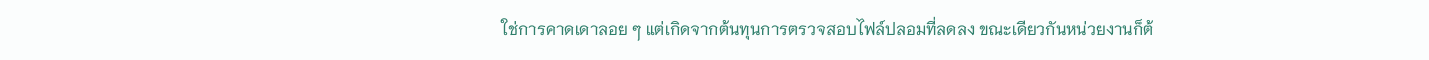ใช่การคาดเดาลอย ๆ แต่เกิดจากต้นทุนการตรวจสอบไฟล์ปลอมที่ลดลง ขณะเดียวกันหน่วยงานก็ต้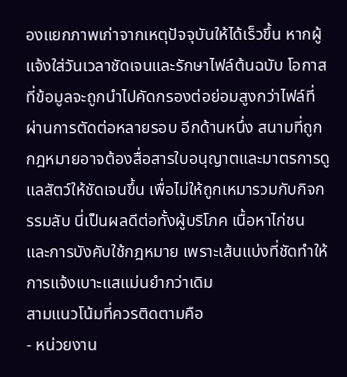องแยกภาพเก่าจากเหตุปัจจุบันให้ได้เร็วขึ้น หากผู้แจ้งใส่วันเวลาชัดเจนและรักษาไฟล์ต้นฉบับ โอกาสที่ข้อมูลจะถูกนำไปคัดกรองต่อย่อมสูงกว่าไฟล์ที่ผ่านการตัดต่อหลายรอบ อีกด้านหนึ่ง สนามที่ถูกกฎหมายอาจต้องสื่อสารใบอนุญาตและมาตรการดูแลสัตว์ให้ชัดเจนขึ้น เพื่อไม่ให้ถูกเหมารวมกับกิจกรรมลับ นี่เป็นผลดีต่อทั้งผู้บริโภค เนื้อหาไก่ชน และการบังคับใช้กฎหมาย เพราะเส้นแบ่งที่ชัดทำให้การแจ้งเบาะแสแม่นยำกว่าเดิม
สามแนวโน้มที่ควรติดตามคือ
- หน่วยงาน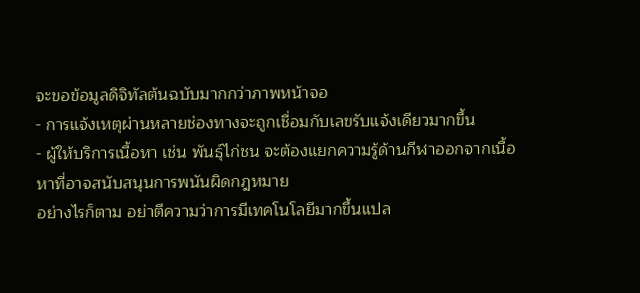จะขอข้อมูลดิจิทัลต้นฉบับมากกว่าภาพหน้าจอ
- การแจ้งเหตุผ่านหลายช่องทางจะถูกเชื่อมกับเลขรับแจ้งเดียวมากขึ้น
- ผู้ให้บริการเนื้อหา เช่น พันธุ์ไก่ชน จะต้องแยกความรู้ด้านกีฬาออกจากเนื้อหาที่อาจสนับสนุนการพนันผิดกฎหมาย
อย่างไรก็ตาม อย่าตีความว่าการมีเทคโนโลยีมากขึ้นแปล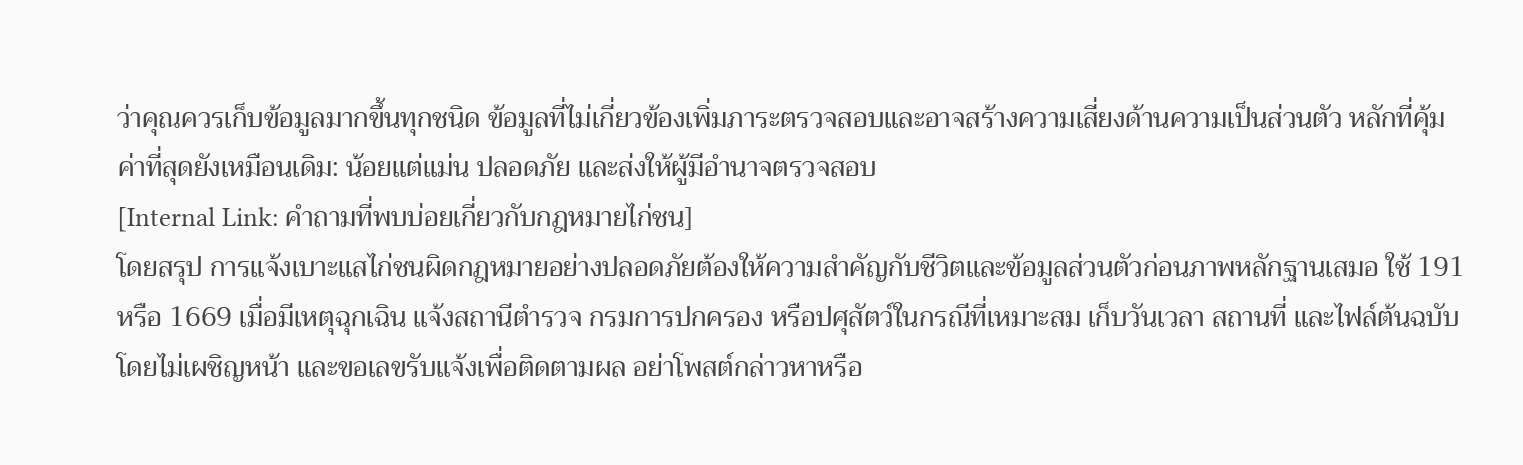ว่าคุณควรเก็บข้อมูลมากขึ้นทุกชนิด ข้อมูลที่ไม่เกี่ยวข้องเพิ่มภาระตรวจสอบและอาจสร้างความเสี่ยงด้านความเป็นส่วนตัว หลักที่คุ้มค่าที่สุดยังเหมือนเดิม: น้อยแต่แม่น ปลอดภัย และส่งให้ผู้มีอำนาจตรวจสอบ
[Internal Link: คำถามที่พบบ่อยเกี่ยวกับกฎหมายไก่ชน]
โดยสรุป การแจ้งเบาะแสไก่ชนผิดกฎหมายอย่างปลอดภัยต้องให้ความสำคัญกับชีวิตและข้อมูลส่วนตัวก่อนภาพหลักฐานเสมอ ใช้ 191 หรือ 1669 เมื่อมีเหตุฉุกเฉิน แจ้งสถานีตำรวจ กรมการปกครอง หรือปศุสัตว์ในกรณีที่เหมาะสม เก็บวันเวลา สถานที่ และไฟล์ต้นฉบับโดยไม่เผชิญหน้า และขอเลขรับแจ้งเพื่อติดตามผล อย่าโพสต์กล่าวหาหรือ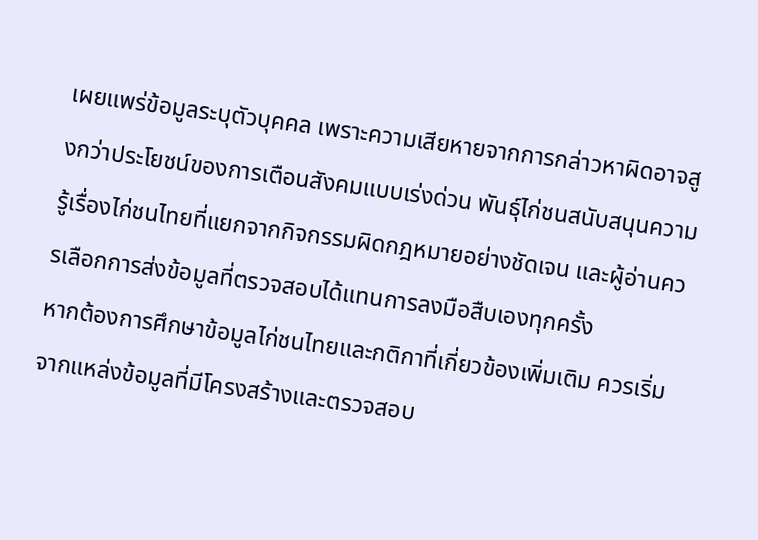เผยแพร่ข้อมูลระบุตัวบุคคล เพราะความเสียหายจากการกล่าวหาผิดอาจสูงกว่าประโยชน์ของการเตือนสังคมแบบเร่งด่วน พันธุ์ไก่ชนสนับสนุนความรู้เรื่องไก่ชนไทยที่แยกจากกิจกรรมผิดกฎหมายอย่างชัดเจน และผู้อ่านควรเลือกการส่งข้อมูลที่ตรวจสอบได้แทนการลงมือสืบเองทุกครั้ง
หากต้องการศึกษาข้อมูลไก่ชนไทยและกติกาที่เกี่ยวข้องเพิ่มเติม ควรเริ่มจากแหล่งข้อมูลที่มีโครงสร้างและตรวจสอบ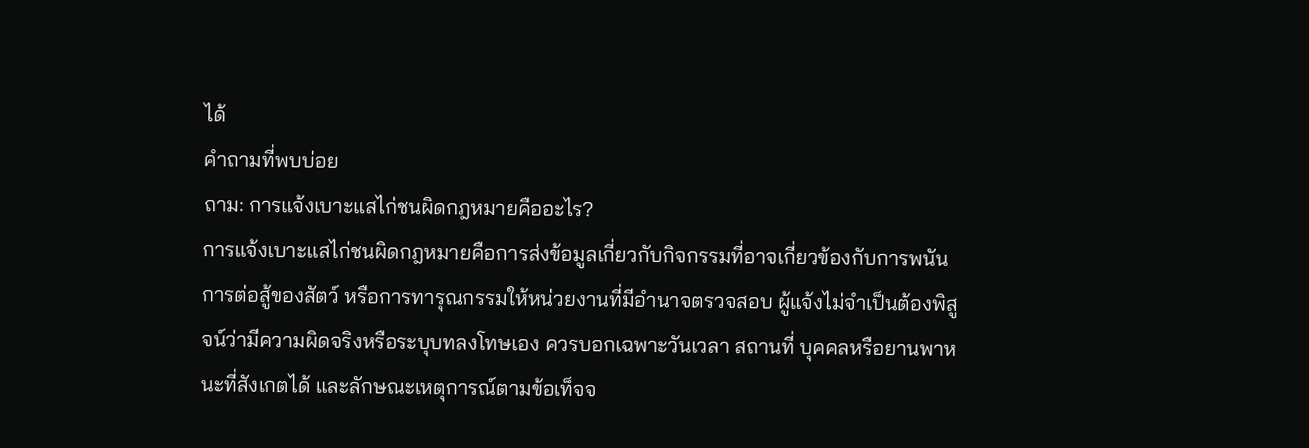ได้
คำถามที่พบบ่อย
ถาม: การแจ้งเบาะแสไก่ชนผิดกฎหมายคืออะไร?
การแจ้งเบาะแสไก่ชนผิดกฎหมายคือการส่งข้อมูลเกี่ยวกับกิจกรรมที่อาจเกี่ยวข้องกับการพนัน การต่อสู้ของสัตว์ หรือการทารุณกรรมให้หน่วยงานที่มีอำนาจตรวจสอบ ผู้แจ้งไม่จำเป็นต้องพิสูจน์ว่ามีความผิดจริงหรือระบุบทลงโทษเอง ควรบอกเฉพาะวันเวลา สถานที่ บุคคลหรือยานพาหนะที่สังเกตได้ และลักษณะเหตุการณ์ตามข้อเท็จจ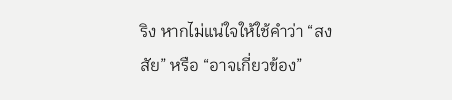ริง หากไม่แน่ใจให้ใช้คำว่า “สงสัย” หรือ “อาจเกี่ยวข้อง”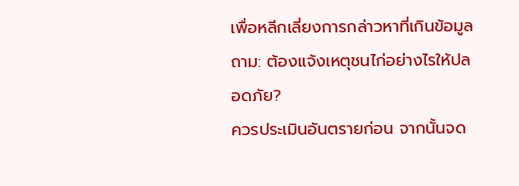เพื่อหลีกเลี่ยงการกล่าวหาที่เกินข้อมูล
ถาม: ต้องแจ้งเหตุชนไก่อย่างไรให้ปลอดภัย?
ควรประเมินอันตรายก่อน จากนั้นจด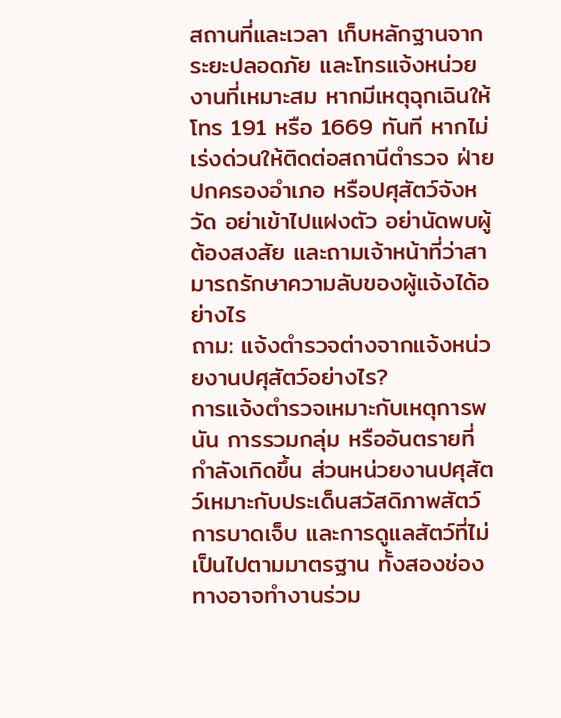สถานที่และเวลา เก็บหลักฐานจากระยะปลอดภัย และโทรแจ้งหน่วยงานที่เหมาะสม หากมีเหตุฉุกเฉินให้โทร 191 หรือ 1669 ทันที หากไม่เร่งด่วนให้ติดต่อสถานีตำรวจ ฝ่ายปกครองอำเภอ หรือปศุสัตว์จังหวัด อย่าเข้าไปแฝงตัว อย่านัดพบผู้ต้องสงสัย และถามเจ้าหน้าที่ว่าสามารถรักษาความลับของผู้แจ้งได้อย่างไร
ถาม: แจ้งตำรวจต่างจากแจ้งหน่วยงานปศุสัตว์อย่างไร?
การแจ้งตำรวจเหมาะกับเหตุการพนัน การรวมกลุ่ม หรืออันตรายที่กำลังเกิดขึ้น ส่วนหน่วยงานปศุสัตว์เหมาะกับประเด็นสวัสดิภาพสัตว์ การบาดเจ็บ และการดูแลสัตว์ที่ไม่เป็นไปตามมาตรฐาน ทั้งสองช่องทางอาจทำงานร่วม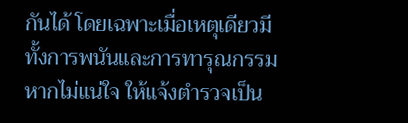กันได้ โดยเฉพาะเมื่อเหตุเดียวมีทั้งการพนันและการทารุณกรรม หากไม่แน่ใจ ให้แจ้งตำรวจเป็น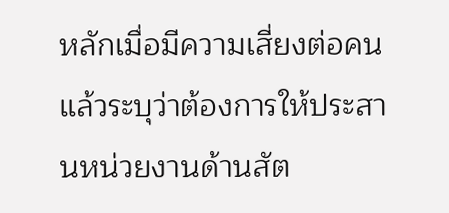หลักเมื่อมีความเสี่ยงต่อคน แล้วระบุว่าต้องการให้ประสานหน่วยงานด้านสัต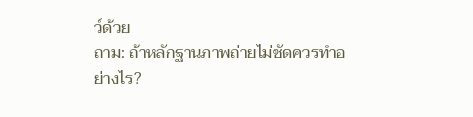ว์ด้วย
ถาม: ถ้าหลักฐานภาพถ่ายไม่ชัดควรทำอย่างไร?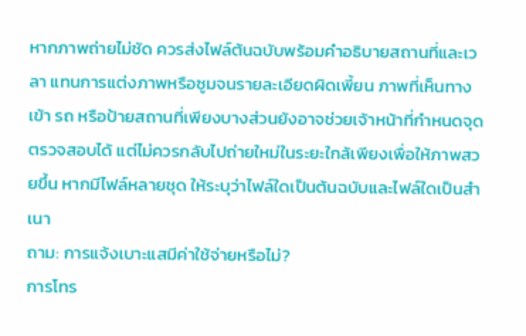หากภาพถ่ายไม่ชัด ควรส่งไฟล์ต้นฉบับพร้อมคำอธิบายสถานที่และเวลา แทนการแต่งภาพหรือซูมจนรายละเอียดผิดเพี้ยน ภาพที่เห็นทางเข้า รถ หรือป้ายสถานที่เพียงบางส่วนยังอาจช่วยเจ้าหน้าที่กำหนดจุดตรวจสอบได้ แต่ไม่ควรกลับไปถ่ายใหม่ในระยะใกล้เพียงเพื่อให้ภาพสวยขึ้น หากมีไฟล์หลายชุด ให้ระบุว่าไฟล์ใดเป็นต้นฉบับและไฟล์ใดเป็นสำเนา
ถาม: การแจ้งเบาะแสมีค่าใช้จ่ายหรือไม่?
การโทร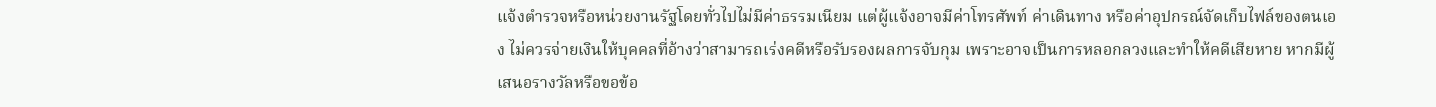แจ้งตำรวจหรือหน่วยงานรัฐโดยทั่วไปไม่มีค่าธรรมเนียม แต่ผู้แจ้งอาจมีค่าโทรศัพท์ ค่าเดินทาง หรือค่าอุปกรณ์จัดเก็บไฟล์ของตนเอง ไม่ควรจ่ายเงินให้บุคคลที่อ้างว่าสามารถเร่งคดีหรือรับรองผลการจับกุม เพราะอาจเป็นการหลอกลวงและทำให้คดีเสียหาย หากมีผู้เสนอรางวัลหรือขอข้อ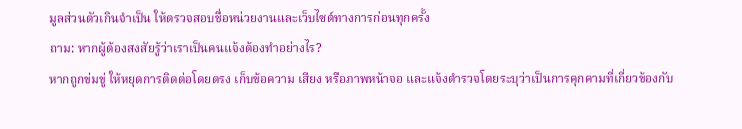มูลส่วนตัวเกินจำเป็น ให้ตรวจสอบชื่อหน่วยงานและเว็บไซต์ทางการก่อนทุกครั้ง
ถาม: หากผู้ต้องสงสัยรู้ว่าเราเป็นคนแจ้งต้องทำอย่างไร?
หากถูกข่มขู่ ให้หยุดการติดต่อโดยตรง เก็บข้อความ เสียง หรือภาพหน้าจอ และแจ้งตำรวจโดยระบุว่าเป็นการคุกคามที่เกี่ยวข้องกับ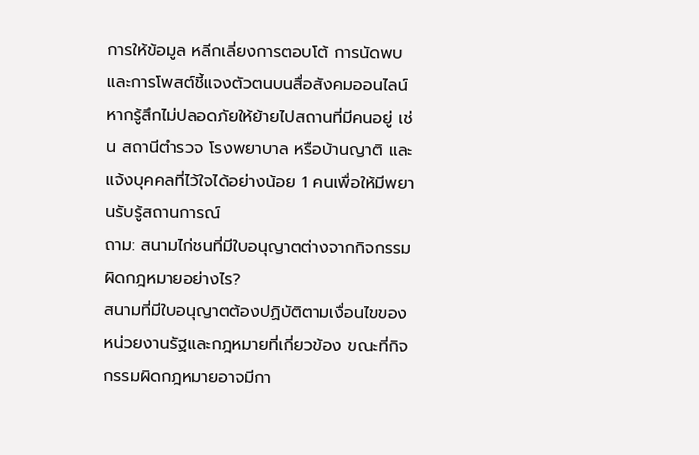การให้ข้อมูล หลีกเลี่ยงการตอบโต้ การนัดพบ และการโพสต์ชี้แจงตัวตนบนสื่อสังคมออนไลน์ หากรู้สึกไม่ปลอดภัยให้ย้ายไปสถานที่มีคนอยู่ เช่น สถานีตำรวจ โรงพยาบาล หรือบ้านญาติ และแจ้งบุคคลที่ไว้ใจได้อย่างน้อย 1 คนเพื่อให้มีพยานรับรู้สถานการณ์
ถาม: สนามไก่ชนที่มีใบอนุญาตต่างจากกิจกรรมผิดกฎหมายอย่างไร?
สนามที่มีใบอนุญาตต้องปฏิบัติตามเงื่อนไขของหน่วยงานรัฐและกฎหมายที่เกี่ยวข้อง ขณะที่กิจกรรมผิดกฎหมายอาจมีกา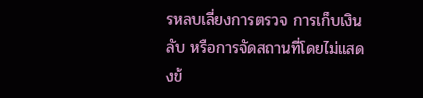รหลบเลี่ยงการตรวจ การเก็บเงินลับ หรือการจัดสถานที่โดยไม่แสดงข้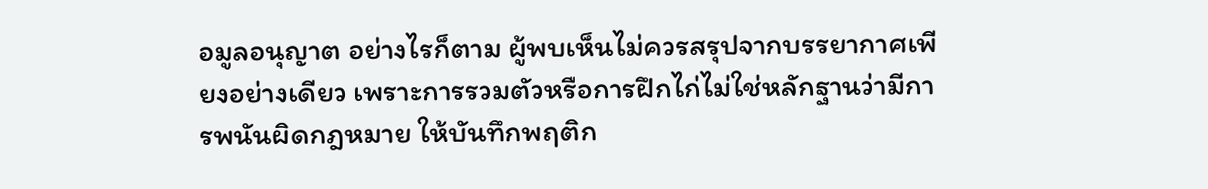อมูลอนุญาต อย่างไรก็ตาม ผู้พบเห็นไม่ควรสรุปจากบรรยากาศเพียงอย่างเดียว เพราะการรวมตัวหรือการฝึกไก่ไม่ใช่หลักฐานว่ามีการพนันผิดกฎหมาย ให้บันทึกพฤติก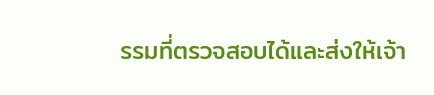รรมที่ตรวจสอบได้และส่งให้เจ้า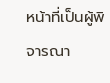หน้าที่เป็นผู้พิจารณา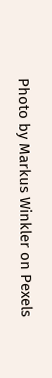Photo by Markus Winkler on Pexels